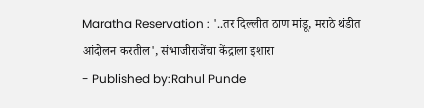Maratha Reservation : '..तर दिल्लीत ठाण मांडू, मराठे थंडीत आंदोलन करतील', संभाजीराजेंचा केंद्राला इशारा
- Published by:Rahul Punde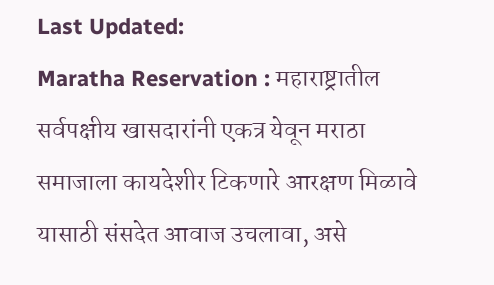Last Updated:
Maratha Reservation : महाराष्ट्रातील सर्वपक्षीय खासदारांनी एकत्र येवून मराठा समाजाला कायदेशीर टिकणारे आरक्षण मिळावे यासाठी संसदेत आवाज उचलावा, असे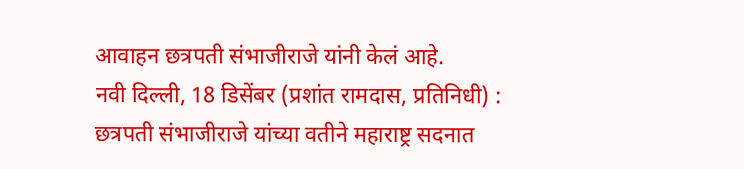आवाहन छत्रपती संभाजीराजे यांनी केलं आहे.
नवी दिल्ली, 18 डिसेंबर (प्रशांत रामदास, प्रतिनिधी) : छत्रपती संभाजीराजे यांच्या वतीने महाराष्ट्र सदनात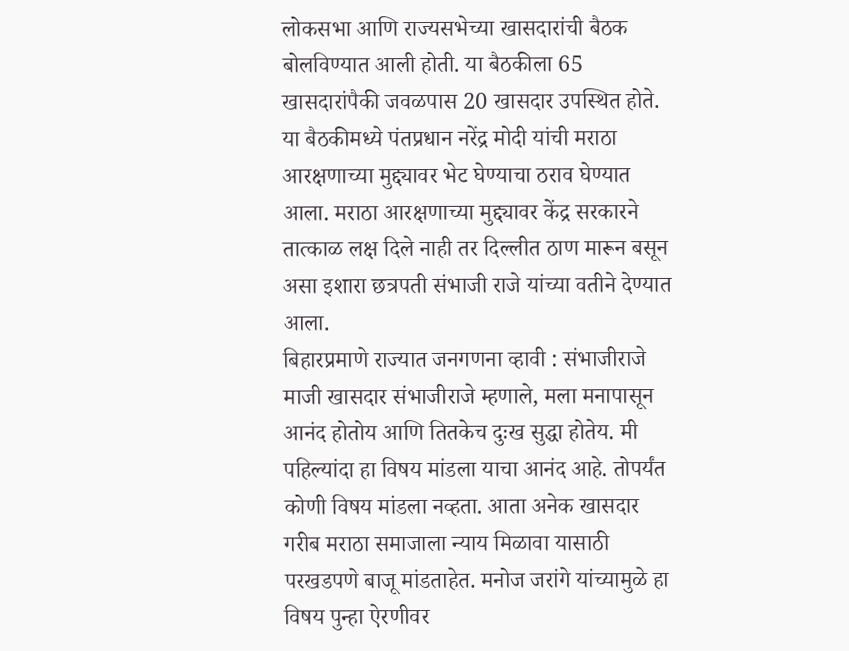लोकसभा आणि राज्यसभेच्या खासदारांची बैठक बोलविण्यात आली होती. या बैठकीला 65 खासदारांपैकी जवळपास 20 खासदार उपस्थित होते. या बैठकीमध्ये पंतप्रधान नरेंद्र मोदी यांची मराठा आरक्षणाच्या मुद्द्यावर भेट घेण्याचा ठराव घेण्यात आला. मराठा आरक्षणाच्या मुद्द्यावर केंद्र सरकारने तात्काळ लक्ष दिले नाही तर दिल्लीत ठाण मारून बसून असा इशारा छत्रपती संभाजी राजे यांच्या वतीने देण्यात आला.
बिहारप्रमाणे राज्यात जनगणना व्हावी : संभाजीराजे
माजी खासदार संभाजीराजे म्हणाले, मला मनापासून आनंद होतोय आणि तितकेच दुःख सुद्धा होतेय. मी पहिल्यांदा हा विषय मांडला याचा आनंद आहे. तोपर्यंत कोणी विषय मांडला नव्हता. आता अनेक खासदार गरीब मराठा समाजाला न्याय मिळावा यासाठी परखडपणे बाजू मांडताहेत. मनोज जरांगे यांच्यामुळे हा विषय पुन्हा ऐरणीवर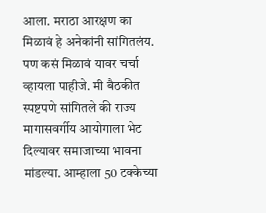आला. मराठा आरक्षण का मिळावं हे अनेकांनी सांगितलंय. पण कसं मिळावं यावर चर्चा व्हायला पाहीजे. मी बैठकीत स्पष्टपणे सांगितले की राज्य मागासवर्गीय आयोगाला भेट दिल्यावर समाजाच्या भावना मांडल्या. आम्हाला 50 टक्केच्या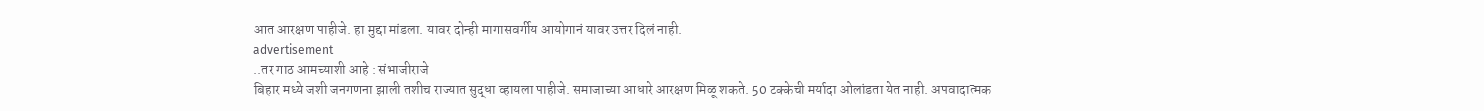आत आरक्षण पाहीजे. हा मुद्दा मांडला. यावर दोन्ही मागासवर्गीय आयोगानं यावर उत्तर दिलं नाही.
advertisement
..तर गाठ आमच्याशी आहे : संभाजीराजे
बिहार मध्ये जशी जनगणना झाली तशीच राज्यात सुद्धा व्हायला पाहीजे. समाजाच्या आधारे आरक्षण मिळू शकते. 50 टक्केची मर्यादा ओलांडता येत नाही. अपवादात्मक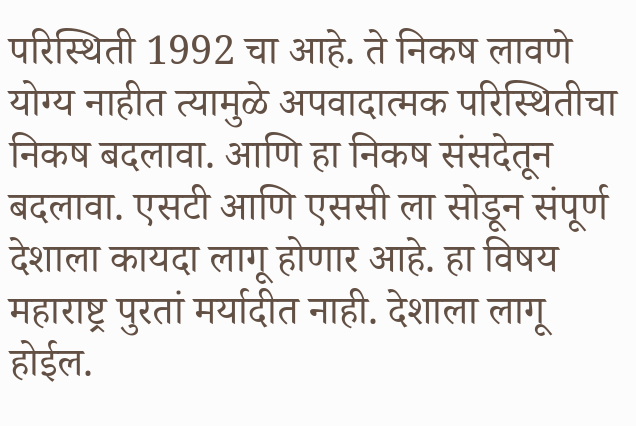परिस्थिती 1992 चा आहे. ते निकष लावणे योग्य नाहीत त्यामुळे अपवादात्मक परिस्थितीचा निकष बदलावा. आणि हा निकष संसदेतून बदलावा. एसटी आणि एससी ला सोडून संपूर्ण देशाला कायदा लागू होणार आहे. हा विषय महाराष्ट्र पुरतां मर्यादीत नाही. देशाला लागू होईल.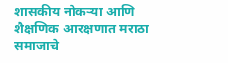शासकीय नोकऱ्या आणि शैक्षणिक आरक्षणात मराठा समाजाचे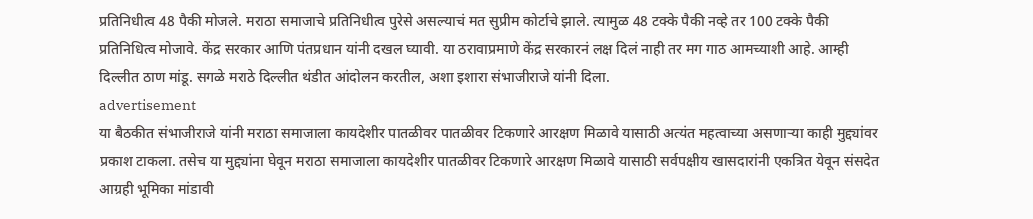प्रतिनिधीत्व 48 पैकी मोजले. मराठा समाजाचे प्रतिनिधीत्व पुरेसे असल्याचं मत सुप्रीम कोर्टाचे झाले. त्यामुळ 48 टक्के पैकी नव्हे तर 100 टक्के पैकी प्रतिनिधित्व मोजावे. केंद्र सरकार आणि पंतप्रधान यांनी दखल घ्यावी. या ठरावाप्रमाणे केंद्र सरकारनं लक्ष दिलं नाही तर मग गाठ आमच्याशी आहे. आम्ही दिल्लीत ठाण मांडू. सगळे मराठे दिल्लीत थंडीत आंदोलन करतील, अशा इशारा संभाजीराजे यांनी दिला.
advertisement
या बैठकीत संभाजीराजे यांनी मराठा समाजाला कायदेशीर पातळीवर पातळीवर टिकणारे आरक्षण मिळावे यासाठी अत्यंत महत्वाच्या असणाऱ्या काही मुद्द्यांवर प्रकाश टाकला. तसेच या मुद्द्यांना घेवून मराठा समाजाला कायदेशीर पातळीवर टिकणारे आरक्षण मिळावे यासाठी सर्वपक्षीय खासदारांनी एकत्रित येवून संसदेत आग्रही भूमिका मांडावी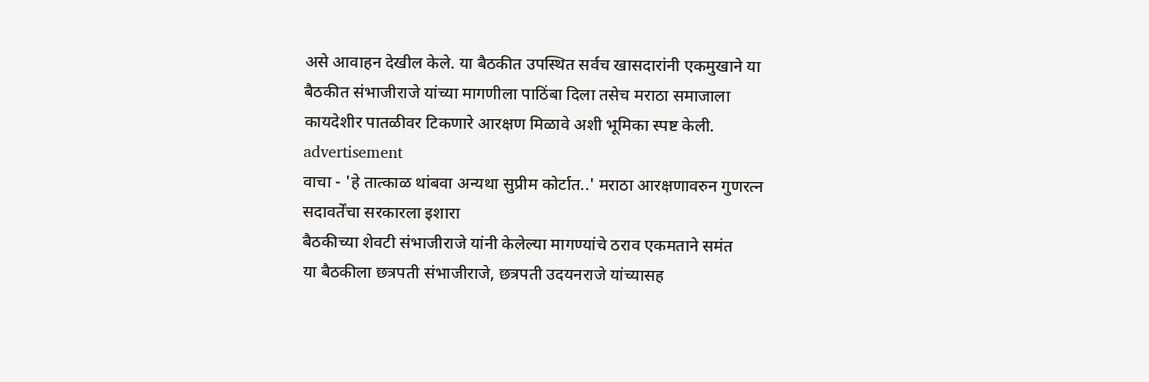असे आवाहन देखील केले. या बैठकीत उपस्थित सर्वच खासदारांनी एकमुखाने या बैठकीत संभाजीराजे यांच्या मागणीला पाठिंबा दिला तसेच मराठा समाजाला कायदेशीर पातळीवर टिकणारे आरक्षण मिळावे अशी भूमिका स्पष्ट केली.
advertisement
वाचा - 'हे तात्काळ थांबवा अन्यथा सुप्रीम कोर्टात..' मराठा आरक्षणावरुन गुणरत्न सदावर्तेंचा सरकारला इशारा
बैठकीच्या शेवटी संभाजीराजे यांनी केलेल्या मागण्यांचे ठराव एकमताने समंत
या बैठकीला छत्रपती संभाजीराजे, छत्रपती उदयनराजे यांच्यासह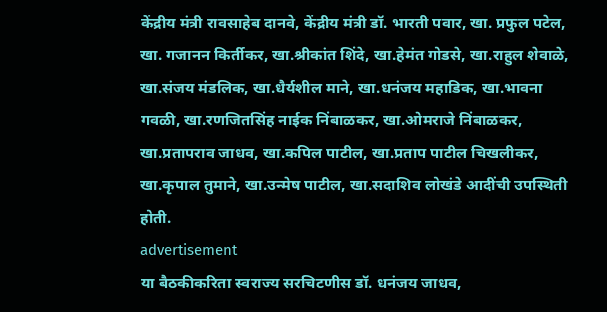केंद्रीय मंत्री रावसाहेब दानवे, केंद्रीय मंत्री डॉ. भारती पवार, खा. प्रफुल पटेल, खा. गजानन किर्तीकर, खा.श्रीकांत शिंदे, खा.हेमंत गोडसे, खा.राहुल शेवाळे, खा.संजय मंडलिक, खा.धैर्यशील माने, खा.धनंजय महाडिक, खा.भावना गवळी, खा.रणजितसिंह नाईक निंबाळकर, खा.ओमराजे निंबाळकर, खा.प्रतापराव जाधव, खा.कपिल पाटील, खा.प्रताप पाटील चिखलीकर, खा.कृपाल तुमाने, खा.उन्मेष पाटील, खा.सदाशिव लोखंडे आदींची उपस्थिती होती.
advertisement
या बैठकीकरिता स्वराज्य सरचिटणीस डॉ. धनंजय जाधव,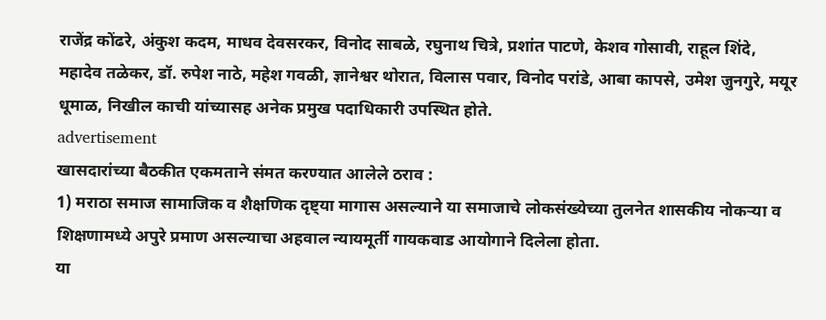राजेंद्र कोंढरे, अंकुश कदम, माधव देवसरकर, विनोद साबळे, रघुनाथ चित्रे, प्रशांत पाटणे, केशव गोसावी, राहूल शिंदे, महादेव तळेकर, डॉ. रुपेश नाठे, महेश गवळी, ज्ञानेश्वर थोरात, विलास पवार, विनोद परांडे, आबा कापसे, उमेश जुनगुरे, मयूर धूमाळ, निखील काची यांच्यासह अनेक प्रमुख पदाधिकारी उपस्थित होते.
advertisement
खासदारांच्या बैठकीत एकमताने संमत करण्यात आलेले ठराव :
1) मराठा समाज सामाजिक व शैक्षणिक दृष्ट्या मागास असल्याने या समाजाचे लोकसंख्येच्या तुलनेत शासकीय नोकऱ्या व शिक्षणामध्ये अपुरे प्रमाण असल्याचा अहवाल न्यायमूर्ती गायकवाड आयोगाने दिलेला होता.
या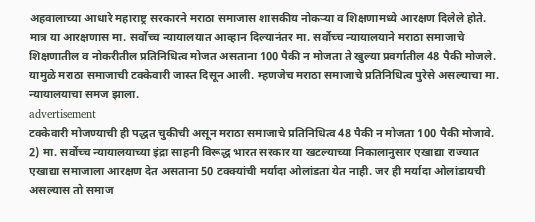अहवालाच्या आधारे महाराष्ट्र सरकारने मराठा समाजास शासकीय नोकऱ्या व शिक्षणामध्ये आरक्षण दिलेले होते. मात्र या आरक्षणास मा. सर्वोच्च न्यायालयात आव्हान दिल्यानंतर मा. सर्वोच्च न्यायालयाने मराठा समाजाचे शिक्षणातील व नोकरीतील प्रतिनिधित्व मोजत असताना 100 पैकी न मोजता ते खुल्या प्रवर्गातील 48 पैकी मोजले. यामुळे मराठा समाजाची टक्केवारी जास्त दिसून आली. म्हणजेच मराठा समाजाचे प्रतिनिधित्व पुरेसे असल्याचा मा. न्यायालयाचा समज झाला.
advertisement
टक्केवारी मोजण्याची ही पद्धत चुकीची असून मराठा समाजाचे प्रतिनिधित्व 48 पैकी न मोजता 100 पैकी मोजावे.
2) मा. सर्वोच्च न्यायालयाच्या इंद्रा साहनी विरूद्ध भारत सरकार या खटल्याच्या निकालानुसार एखाद्या राज्यात एखाद्या समाजाला आरक्षण देत असताना 50 टक्क्यांची मर्यादा ओलांडता येत नाही. जर ही मर्यादा ओलांडायची
असल्यास तो समाज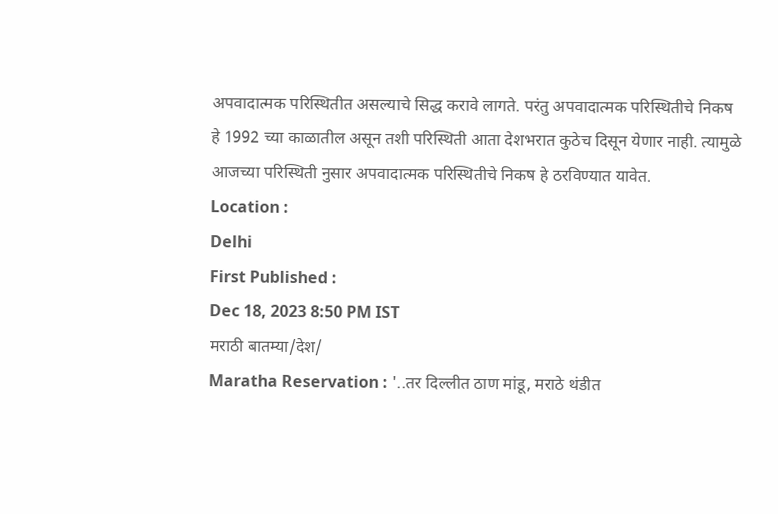अपवादात्मक परिस्थितीत असल्याचे सिद्ध करावे लागते. परंतु अपवादात्मक परिस्थितीचे निकष हे 1992 च्या काळातील असून तशी परिस्थिती आता देशभरात कुठेच दिसून येणार नाही. त्यामुळे आजच्या परिस्थिती नुसार अपवादात्मक परिस्थितीचे निकष हे ठरविण्यात यावेत.
Location :
Delhi
First Published :
Dec 18, 2023 8:50 PM IST
मराठी बातम्या/देश/
Maratha Reservation : '..तर दिल्लीत ठाण मांडू, मराठे थंडीत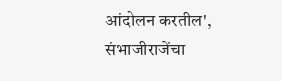आंदोलन करतील', संभाजीराजेंचा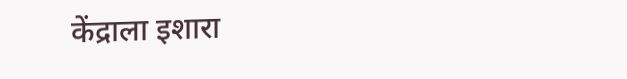केंद्राला इशारा